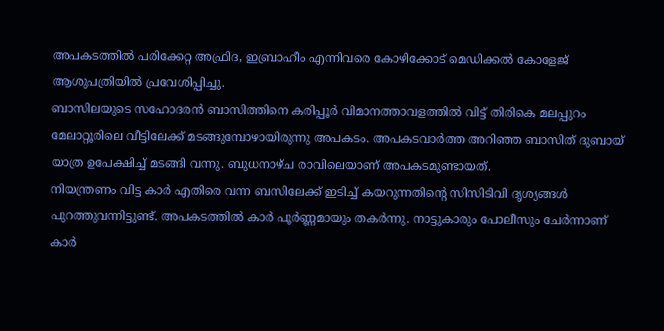അപകടത്തിൽ പരിക്കേറ്റ അഫ്രിദ, ഇബ്രാഹീം എന്നിവരെ കോഴിക്കോട് മെഡിക്കൽ കോളേജ് ആശുപത്രിയിൽ പ്രവേശിപ്പിച്ചു.
ബാസിലയുടെ സഹോദരൻ ബാസിത്തിനെ കരിപ്പൂർ വിമാനത്താവളത്തിൽ വിട്ട് തിരികെ മലപ്പുറം മേലാറ്റൂരിലെ വീട്ടിലേക്ക് മടങ്ങുമ്പോഴായിരുന്നു അപകടം. അപകടവാർത്ത അറിഞ്ഞ ബാസിത് ദുബായ് യാത്ര ഉപേക്ഷിച്ച് മടങ്ങി വന്നു. ബുധനാഴ്ച രാവിലെയാണ് അപകടമുണ്ടായത്.
നിയന്ത്രണം വിട്ട കാർ എതിരെ വന്ന ബസിലേക്ക് ഇടിച്ച് കയറുന്നതിന്റെ സിസിടിവി ദൃശ്യങ്ങൾ പുറത്തുവന്നിട്ടുണ്ട്. അപകടത്തിൽ കാർ പൂർണ്ണമായും തകർന്നു. നാട്ടുകാരും പോലീസും ചേർന്നാണ് കാർ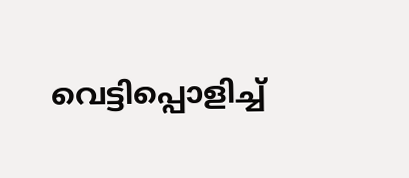വെട്ടിപ്പൊളിച്ച്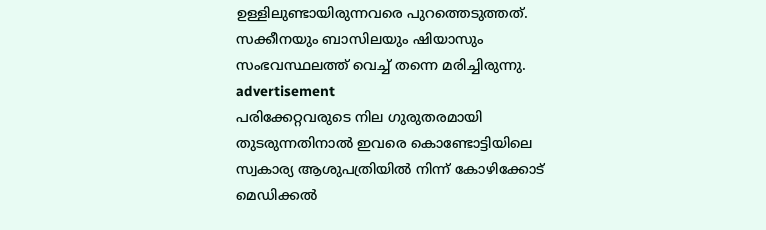ഉള്ളിലുണ്ടായിരുന്നവരെ പുറത്തെടുത്തത്. സക്കീനയും ബാസിലയും ഷിയാസും സംഭവസ്ഥലത്ത് വെച്ച് തന്നെ മരിച്ചിരുന്നു.
advertisement
പരിക്കേറ്റവരുടെ നില ഗുരുതരമായി തുടരുന്നതിനാൽ ഇവരെ കൊണ്ടോട്ടിയിലെ സ്വകാര്യ ആശുപത്രിയിൽ നിന്ന് കോഴിക്കോട് മെഡിക്കൽ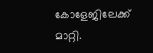കോളേജിലേക്ക് മാറ്റി.